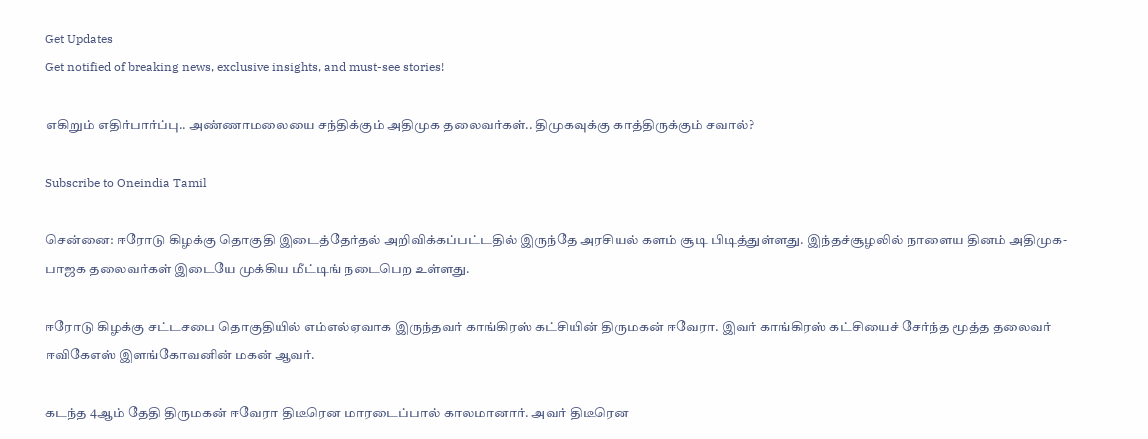Get Updates
Get notified of breaking news, exclusive insights, and must-see stories!

எகிறும் எதிர்பார்ப்பு.. அண்ணாமலையை சந்திக்கும் அதிமுக தலைவர்கள்.. திமுகவுக்கு காத்திருக்கும் சவால்?

Subscribe to Oneindia Tamil

சென்னை: ஈரோடு கிழக்கு தொகுதி இடைத்தேர்தல் அறிவிக்கப்பட்டதில் இருந்தே அரசியல் களம் சூடி பிடித்துள்ளது. இந்தச்சூழலில் நாளைய தினம் அதிமுக- பாஜக தலைவர்கள் இடையே முக்கிய மீட்டிங் நடைபெற உள்ளது.

ஈரோடு கிழக்கு சட்டசபை தொகுதியில் எம்எல்ஏவாக இருந்தவர் காங்கிரஸ் கட்சியின் திருமகன் ஈவேரா. இவர் காங்கிரஸ் கட்சியைச் சேர்ந்த மூத்த தலைவர் ஈவிகேஎஸ் இளங்கோவனின் மகன் ஆவர்.

கடந்த 4ஆம் தேதி திருமகன் ஈவேரா திடீரென மாரடைப்பால் காலமானார். அவர் திடீரென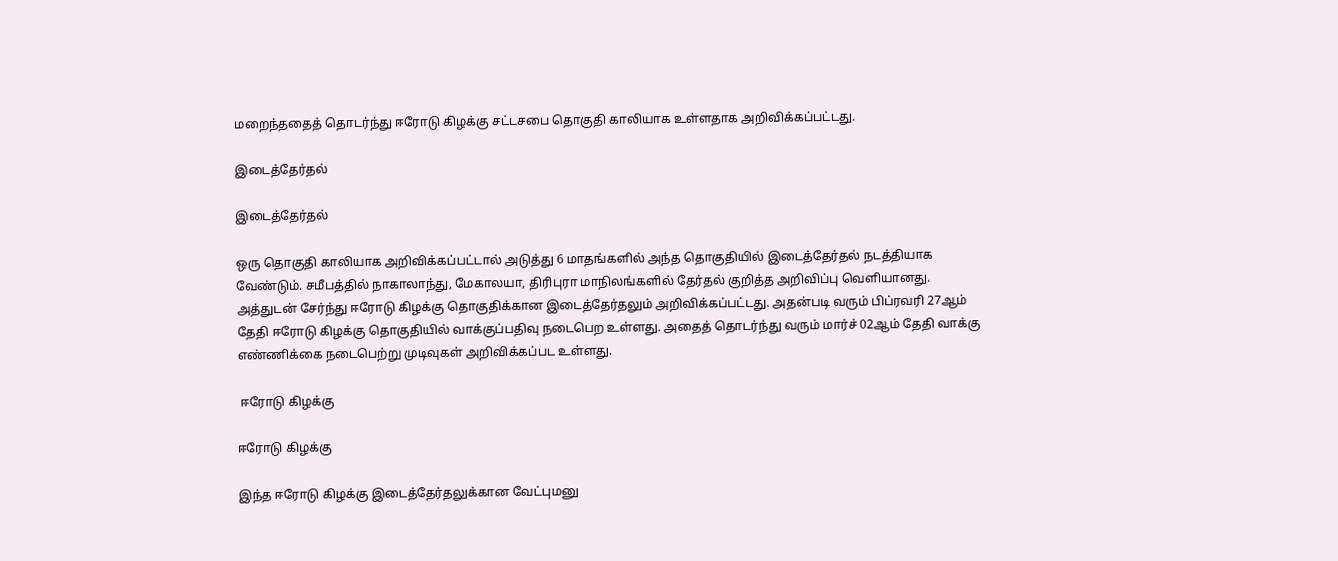மறைந்ததைத் தொடர்ந்து ஈரோடு கிழக்கு சட்டசபை தொகுதி காலியாக உள்ளதாக அறிவிக்கப்பட்டது.

இடைத்தேர்தல்

இடைத்தேர்தல்

ஒரு தொகுதி காலியாக அறிவிக்கப்பட்டால் அடுத்து 6 மாதங்களில் அந்த தொகுதியில் இடைத்தேர்தல் நடத்தியாக வேண்டும். சமீபத்தில் நாகாலாந்து, மேகாலயா, திரிபுரா மாநிலங்களில் தேர்தல் குறித்த அறிவிப்பு வெளியானது. அத்துடன் சேர்ந்து ஈரோடு கிழக்கு தொகுதிக்கான இடைத்தேர்தலும் அறிவிக்கப்பட்டது. அதன்படி வரும் பிப்ரவரி 27ஆம் தேதி ஈரோடு கிழக்கு தொகுதியில் வாக்குப்பதிவு நடைபெற உள்ளது. அதைத் தொடர்ந்து வரும் மார்ச் 02ஆம் தேதி வாக்கு எண்ணிக்கை நடைபெற்று முடிவுகள் அறிவிக்கப்பட உள்ளது.

 ஈரோடு கிழக்கு

ஈரோடு கிழக்கு

இந்த ஈரோடு கிழக்கு இடைத்தேர்தலுக்கான வேட்புமனு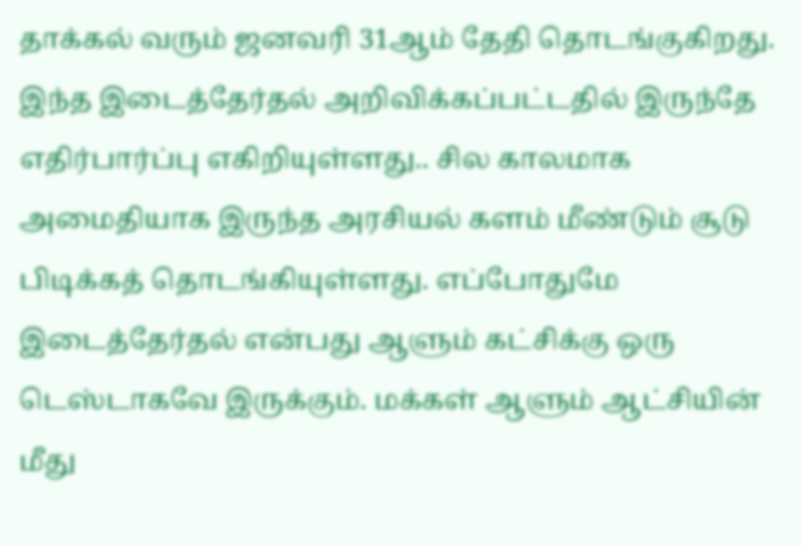தாக்கல் வரும் ஜனவரி 31ஆம் தேதி தொடங்குகிறது. இந்த இடைத்தேர்தல் அறிவிக்கப்பட்டதில் இருந்தே எதிர்பார்ப்பு எகிறியுள்ளது.. சில காலமாக அமைதியாக இருந்த அரசியல் களம் மீண்டும் சூடு பிடிக்கத் தொடங்கியுள்ளது. எப்போதுமே இடைத்தேர்தல் என்பது ஆளும் கட்சிக்கு ஒரு டெஸ்டாகவே இருக்கும். மக்கள் ஆளும் ஆட்சியின் மீது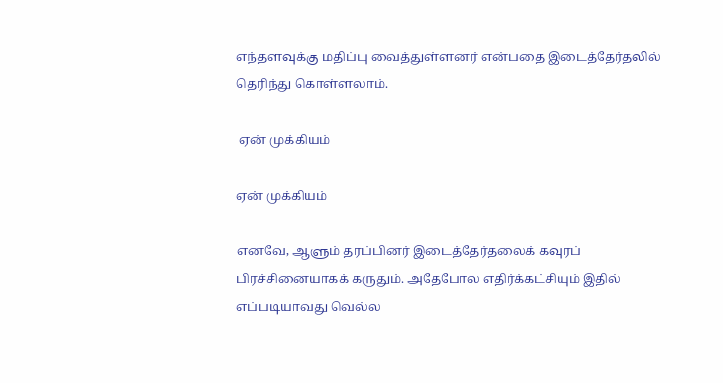எந்தளவுக்கு மதிப்பு வைத்துள்ளனர் என்பதை இடைத்தேர்தலில் தெரிந்து கொள்ளலாம்.

 ஏன் முக்கியம்

ஏன் முக்கியம்

எனவே, ஆளும் தரப்பினர் இடைத்தேர்தலைக் கவுரப் பிரச்சினையாகக் கருதும். அதேபோல எதிர்க்கட்சியும் இதில் எப்படியாவது வெல்ல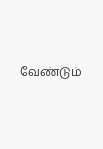வேண்டும்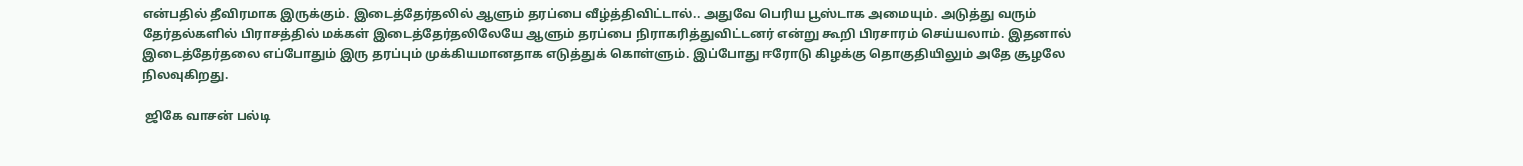என்பதில் தீவிரமாக இருக்கும். இடைத்தேர்தலில் ஆளும் தரப்பை வீழ்த்திவிட்டால்.. அதுவே பெரிய பூஸ்டாக அமையும். அடுத்து வரும் தேர்தல்களில் பிராசத்தில் மக்கள் இடைத்தேர்தலிலேயே ஆளும் தரப்பை நிராகரித்துவிட்டனர் என்று கூறி பிரசாரம் செய்யலாம். இதனால் இடைத்தேர்தலை எப்போதும் இரு தரப்பும் முக்கியமானதாக எடுத்துக் கொள்ளும். இப்போது ஈரோடு கிழக்கு தொகுதியிலும் அதே சூழலே நிலவுகிறது.

 ஜிகே வாசன் பல்டி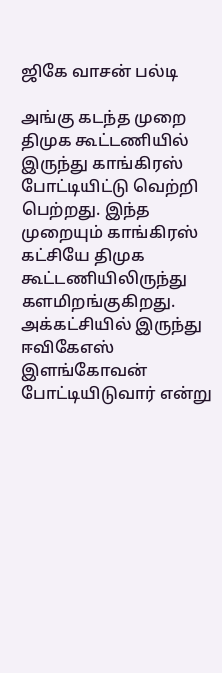ஜிகே வாசன் பல்டி

அங்கு கடந்த முறை திமுக கூட்டணியில் இருந்து காங்கிரஸ் போட்டியிட்டு வெற்றி பெற்றது. இந்த முறையும் காங்கிரஸ் கட்சியே திமுக கூட்டணியிலிருந்து களமிறங்குகிறது. அக்கட்சியில் இருந்து ஈவிகேஎஸ் இளங்கோவன் போட்டியிடுவார் என்று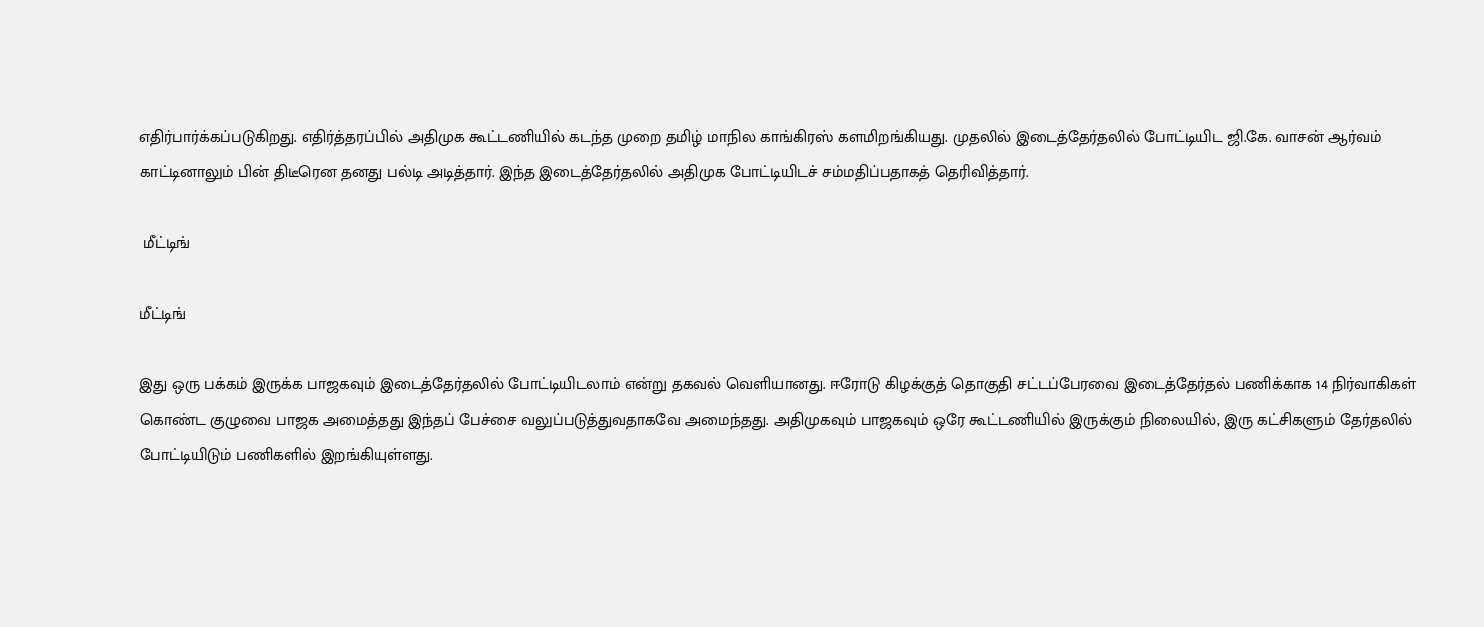எதிர்பார்க்கப்படுகிறது. எதிர்த்தரப்பில் அதிமுக கூட்டணியில் கடந்த முறை தமிழ் மாநில காங்கிரஸ் களமிறங்கியது. முதலில் இடைத்தேர்தலில் போட்டியிட ஜி.கே. வாசன் ஆர்வம் காட்டினாலும் பின் திடீரென தனது பல்டி அடித்தார். இந்த இடைத்தேர்தலில் அதிமுக போட்டியிடச் சம்மதிப்பதாகத் தெரிவித்தார்.

 மீட்டிங்

மீட்டிங்

இது ஒரு பக்கம் இருக்க பாஜகவும் இடைத்தேர்தலில் போட்டியிடலாம் என்று தகவல் வெளியானது. ஈரோடு கிழக்குத் தொகுதி சட்டப்பேரவை இடைத்தேர்தல் பணிக்காக 14 நிர்வாகிகள் கொண்ட குழுவை பாஜக அமைத்தது இந்தப் பேச்சை வலுப்படுத்துவதாகவே அமைந்தது. அதிமுகவும் பாஜகவும் ஒரே கூட்டணியில் இருக்கும் நிலையில், இரு கட்சிகளும் தேர்தலில் போட்டியிடும் பணிகளில் இறங்கியுள்ளது.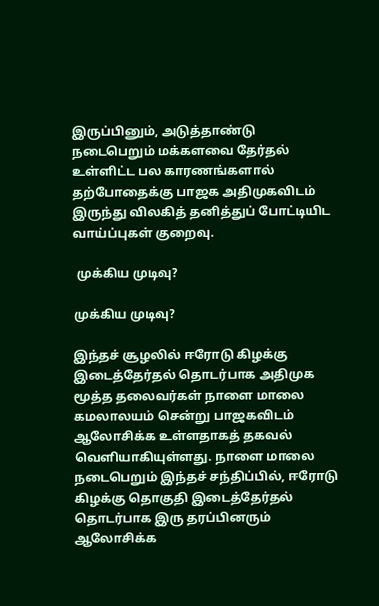இருப்பினும், அடுத்தாண்டு நடைபெறும் மக்களவை தேர்தல் உள்ளிட்ட பல காரணங்களால் தற்போதைக்கு பாஜக அதிமுகவிடம் இருந்து விலகித் தனித்துப் போட்டியிட வாய்ப்புகள் குறைவு.

 முக்கிய முடிவு?

முக்கிய முடிவு?

இந்தச் சூழலில் ஈரோடு கிழக்கு இடைத்தேர்தல் தொடர்பாக அதிமுக மூத்த தலைவர்கள் நாளை மாலை கமலாலயம் சென்று பாஜகவிடம் ஆலோசிக்க உள்ளதாகத் தகவல் வெளியாகியுள்ளது. நாளை மாலை நடைபெறும் இந்தச் சந்திப்பில், ஈரோடு கிழக்கு தொகுதி இடைத்தேர்தல் தொடர்பாக இரு தரப்பினரும் ஆலோசிக்க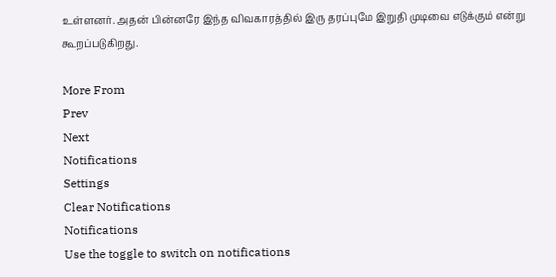உள்ளனர். அதன் பின்னரே இந்த விவகாரத்தில் இரு தரப்புமே இறுதி முடிவை எடுக்கும் என்று கூறப்படுகிறது.

More From
Prev
Next
Notifications
Settings
Clear Notifications
Notifications
Use the toggle to switch on notifications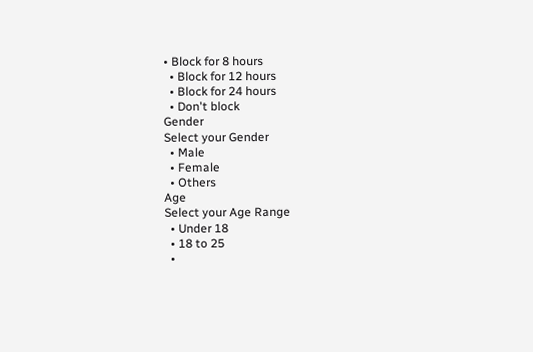• Block for 8 hours
  • Block for 12 hours
  • Block for 24 hours
  • Don't block
Gender
Select your Gender
  • Male
  • Female
  • Others
Age
Select your Age Range
  • Under 18
  • 18 to 25
  •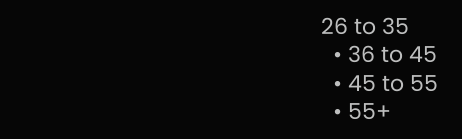26 to 35
  • 36 to 45
  • 45 to 55
  • 55+